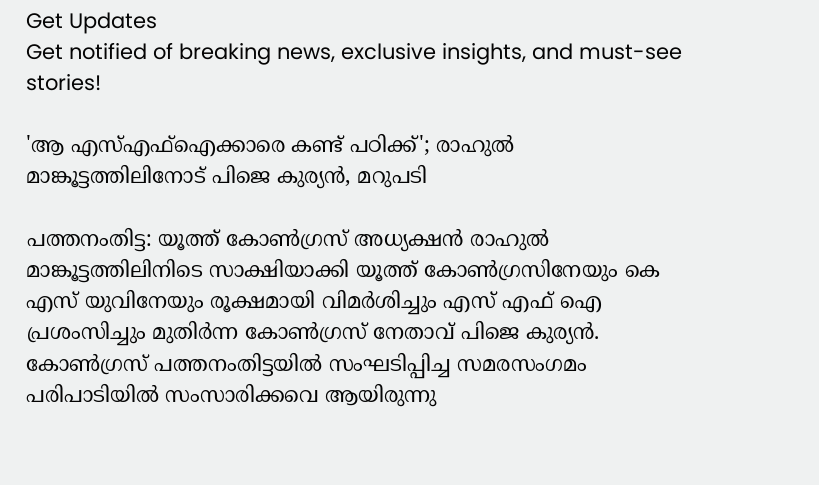Get Updates
Get notified of breaking news, exclusive insights, and must-see stories!

'ആ എസ്എഫ്‌ഐക്കാരെ കണ്ട് പഠിക്ക്'; രാഹുല്‍ മാങ്കൂട്ടത്തിലിനോട് പിജെ കുര്യന്‍, മറുപടി

പത്തനംതിട്ട: യൂത്ത് കോണ്‍ഗ്രസ് അധ്യക്ഷന്‍ രാഹുല്‍ മാങ്കൂട്ടത്തിലിനിടെ സാക്ഷിയാക്കി യൂത്ത് കോണ്‍ഗ്രസിനേയും കെ എസ് യുവിനേയും രൂക്ഷമായി വിമര്‍ശിച്ചും എസ് എഫ് ഐ പ്രശംസിച്ചും മുതിര്‍ന്ന കോണ്‍ഗ്രസ് നേതാവ് പിജെ കുര്യന്‍. കോണ്‍ഗ്രസ് പത്തനംതിട്ടയില്‍ സംഘടിപ്പിച്ച സമരസംഗമം പരിപാടിയില്‍ സംസാരിക്കവെ ആയിരുന്നു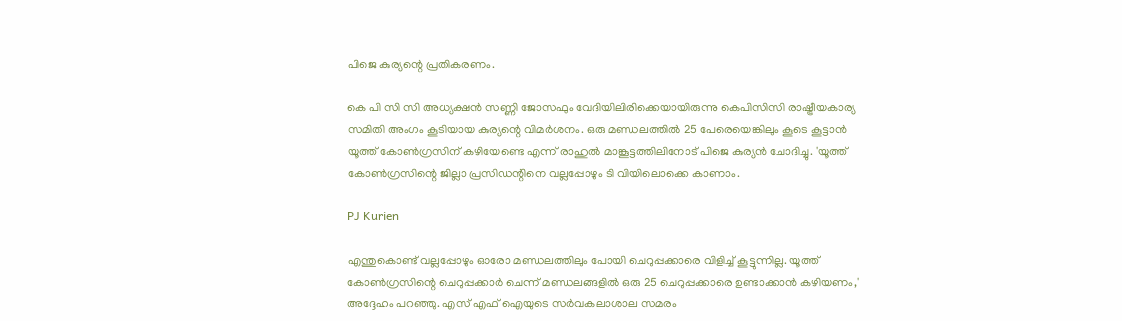പിജെ കുര്യന്റെ പ്രതികരണം.

കെ പി സി സി അധ്യക്ഷന്‍ സണ്ണി ജോസഫും വേദിയിലിരിക്കെയായിരുന്നു കെപിസിസി രാഷ്ട്രീയകാര്യ സമിതി അംഗം കൂടിയായ കുര്യന്റെ വിമര്‍ശനം. ഒരു മണ്ഡലത്തില്‍ 25 പേരെയെങ്കിലും കൂടെ കൂട്ടാന്‍ യൂത്ത് കോണ്‍ഗ്രസിന് കഴിയേണ്ടെ എന്ന് രാഹുല്‍ മാങ്കൂട്ടത്തിലിനോട് പിജെ കുര്യന്‍ ചോദിച്ചു. 'യൂത്ത് കോണ്‍ഗ്രസിന്റെ ജില്ലാ പ്രസിഡന്റിനെ വല്ലപ്പോഴും ടി വിയിലൊക്കെ കാണാം.

PJ Kurien

എന്തുകൊണ്ട് വല്ലപ്പോഴും ഓരോ മണ്ഡലത്തിലും പോയി ചെറുപ്പക്കാരെ വിളിച്ച് കൂട്ടുന്നില്ല. യൂത്ത് കോണ്‍ഗ്രസിന്റെ ചെറുപ്പക്കാര്‍ ചെന്ന് മണ്ഡലങ്ങളില്‍ ഒരു 25 ചെറുപ്പക്കാരെ ഉണ്ടാക്കാന്‍ കഴിയണം,' അദ്ദേഹം പറഞ്ഞു. എസ് എഫ് ഐയുടെ സര്‍വകലാശാല സമരം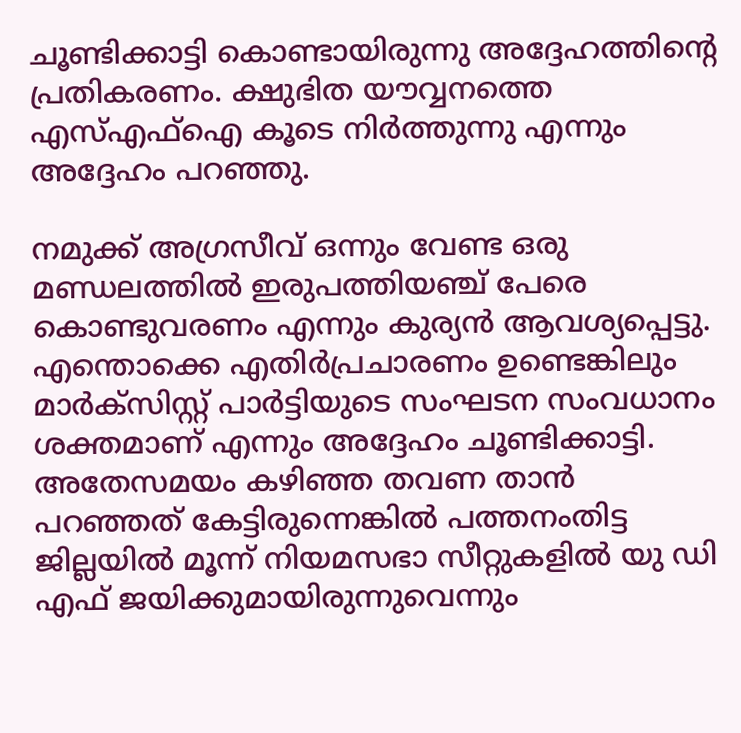ചൂണ്ടിക്കാട്ടി കൊണ്ടായിരുന്നു അദ്ദേഹത്തിന്റെ പ്രതികരണം. ക്ഷുഭിത യൗവ്വനത്തെ എസ്എഫ്‌ഐ കൂടെ നിര്‍ത്തുന്നു എന്നും അദ്ദേഹം പറഞ്ഞു.

നമുക്ക് അഗ്രസീവ് ഒന്നും വേണ്ട ഒരു മണ്ഡലത്തില്‍ ഇരുപത്തിയഞ്ച് പേരെ കൊണ്ടുവരണം എന്നും കുര്യന്‍ ആവശ്യപ്പെട്ടു. എന്തൊക്കെ എതിര്‍പ്രചാരണം ഉണ്ടെങ്കിലും മാര്‍ക്സിസ്റ്റ് പാര്‍ട്ടിയുടെ സംഘടന സംവധാനം ശക്തമാണ് എന്നും അദ്ദേഹം ചൂണ്ടിക്കാട്ടി. അതേസമയം കഴിഞ്ഞ തവണ താന്‍ പറഞ്ഞത് കേട്ടിരുന്നെങ്കില്‍ പത്തനംതിട്ട ജില്ലയില്‍ മൂന്ന് നിയമസഭാ സീറ്റുകളില്‍ യു ഡി എഫ് ജയിക്കുമായിരുന്നുവെന്നും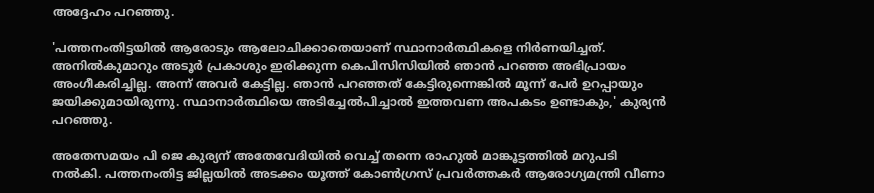അദ്ദേഹം പറഞ്ഞു.

'പത്തനംതിട്ടയില്‍ ആരോടും ആലോചിക്കാതെയാണ് സ്ഥാനാര്‍ത്ഥികളെ നിര്‍ണയിച്ചത്. അനില്‍കുമാറും അടൂര്‍ പ്രകാശും ഇരിക്കുന്ന കെപിസിസിയില്‍ ഞാന്‍ പറഞ്ഞ അഭിപ്രായം അംഗീകരിച്ചില്ല. അന്ന് അവര്‍ കേട്ടില്ല. ഞാന്‍ പറഞ്ഞത് കേട്ടിരുന്നെങ്കില്‍ മൂന്ന് പേര്‍ ഉറപ്പായും ജയിക്കുമായിരുന്നു. സ്ഥാനാര്‍ത്ഥിയെ അടിച്ചേല്‍പിച്ചാല്‍ ഇത്തവണ അപകടം ഉണ്ടാകും,' കുര്യന്‍ പറഞ്ഞു.

അതേസമയം പി ജെ കുര്യന് അതേവേദിയില്‍ വെച്ച് തന്നെ രാഹുല്‍ മാങ്കൂട്ടത്തില്‍ മറുപടി നല്‍കി. പത്തനംതിട്ട ജില്ലയില്‍ അടക്കം യൂത്ത് കോണ്‍ഗ്രസ് പ്രവര്‍ത്തകര്‍ ആരോഗ്യമന്ത്രി വീണാ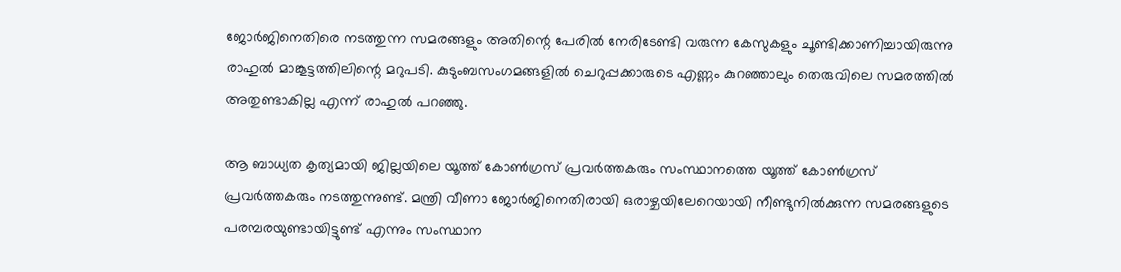ജോര്‍ജിനെതിരെ നടത്തുന്ന സമരങ്ങളും അതിന്റെ പേരില്‍ നേരിടേണ്ടി വരുന്ന കേസുകളും ചൂണ്ടിക്കാണിച്ചായിരുന്നു രാഹുല്‍ മാങ്കൂട്ടത്തിലിന്റെ മറുപടി. കുടുംബസംഗമങ്ങളില്‍ ചെറുപ്പക്കാരുടെ എണ്ണം കുറഞ്ഞാലും തെരുവിലെ സമരത്തില്‍ അതുണ്ടാകില്ല എന്ന് രാഹുല്‍ പറഞ്ഞു.

ആ ബാധ്യത കൃത്യമായി ജില്ലയിലെ യൂത്ത് കോണ്‍ഗ്രസ് പ്രവര്‍ത്തകരും സംസ്ഥാനത്തെ യൂത്ത് കോണ്‍ഗ്രസ് പ്രവര്‍ത്തകരും നടത്തുന്നുണ്ട്. മന്ത്രി വീണാ ജോര്‍ജിനെതിരായി ഒരാഴ്ചയിലേറെയായി നീണ്ടുനില്‍ക്കുന്ന സമരങ്ങളുടെ പരമ്പരയുണ്ടായിട്ടുണ്ട് എന്നും സംസ്ഥാന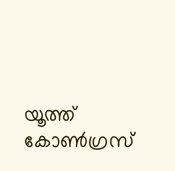യൂത്ത് കോണ്‍ഗ്രസ്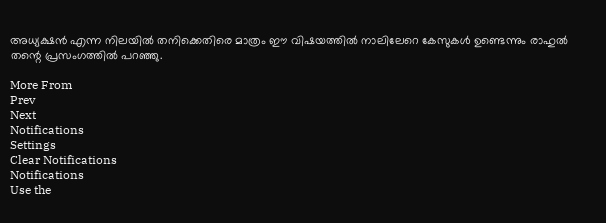അധ്യക്ഷന്‍ എന്ന നിലയില്‍ തനിക്കെതിരെ മാത്രം ഈ വിഷയത്തില്‍ നാലിലേറെ കേസുകള്‍ ഉണ്ടെന്നും രാഹുല്‍ തന്റെ പ്രസംഗത്തില്‍ പറഞ്ഞു.

More From
Prev
Next
Notifications
Settings
Clear Notifications
Notifications
Use the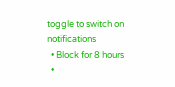toggle to switch on notifications
  • Block for 8 hours
  •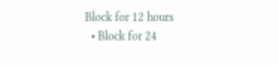Block for 12 hours
  • Block for 24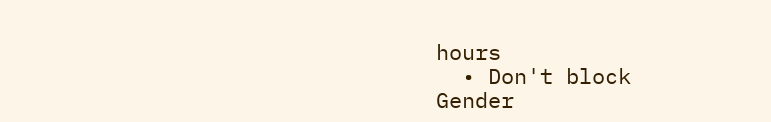hours
  • Don't block
Gender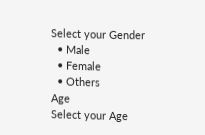Select your Gender
  • Male
  • Female
  • Others
Age
Select your Age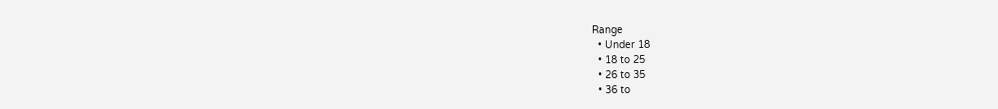Range
  • Under 18
  • 18 to 25
  • 26 to 35
  • 36 to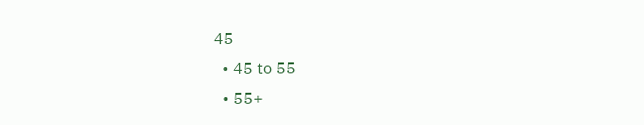45
  • 45 to 55
  • 55+